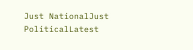Just NationalJust PoliticalLatest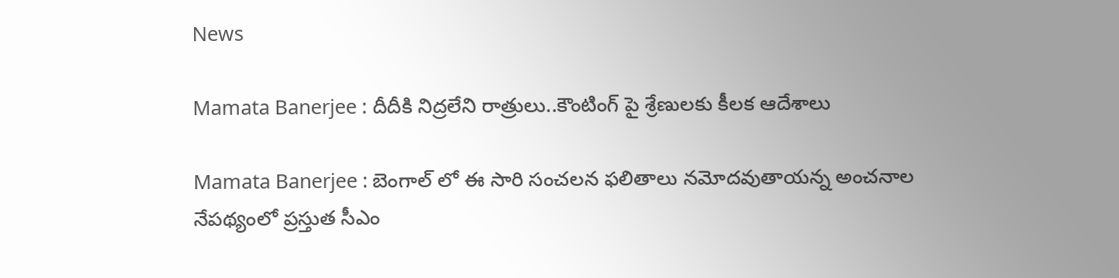News

Mamata Banerjee : దీదీకి నిద్రలేని రాత్రులు..కౌంటింగ్ పై శ్రేణులకు కీలక ఆదేశాలు

Mamata Banerjee : బెంగాల్ లో ఈ సారి సంచలన ఫలితాలు నమోదవుతాయన్న అంచనాల నేపథ్యంలో ప్రస్తుత సీఎం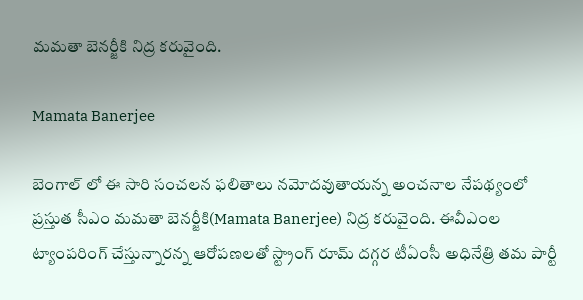మమతా బెనర్జీకి నిద్ర కరువైంది.

Mamata Banerjee

బెంగాల్ లో ఈ సారి సంచలన ఫలితాలు నమోదవుతాయన్న అంచనాల నేపథ్యంలో ప్రస్తుత సీఎం మమతా బెనర్జీకి(Mamata Banerjee) నిద్ర కరువైంది. ఈవీఎంల ట్యాంపరింగ్ చేస్తున్నారన్న ఆరోపణలతో స్ట్రాంగ్ రూమ్ దగ్గర టీఏంసీ అధినేత్రి తమ పార్టీ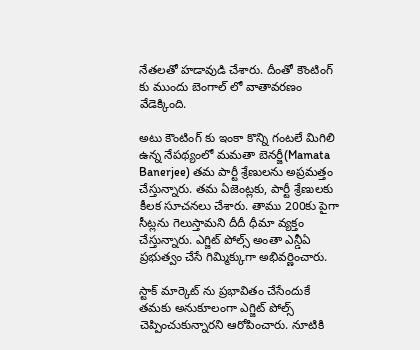నేతలతో హడావుడి చేశారు. దీంతో కౌంటింగ్ కు ముందు బెంగాల్ లో వాతావరణం వేడెక్కింది.

అటు కౌంటింగ్ కు ఇంకా కొన్ని గంటలే మిగిలి ఉన్న నేపథ్యంలో మమతా బెనర్జీ(Mamata Banerjee) తమ పార్టీ శ్రేణులను అప్రమత్తం చేస్తున్నారు. తమ ఏజెంట్లకు, పార్టీ శ్రేణులకు కీలక సూచనలు చేశారు. తాము 200కు పైగా సీట్లను గెలుస్తామని దీదీ ధీమా వ్యక్తం చేస్తున్నారు. ఎగ్జిట్ పోల్స్ అంతా ఎన్డీఏ ప్రభుత్వం చేసే గిమ్మిక్కుగా అభివర్ణించారు.

స్టాక్ మార్కెట్ ను ప్రభావితం చేసేందుకే తమకు అనుకూలంగా ఎగ్జిట్ పోల్స్ చెప్పించుకున్నారని ఆరోపించారు. నూటికి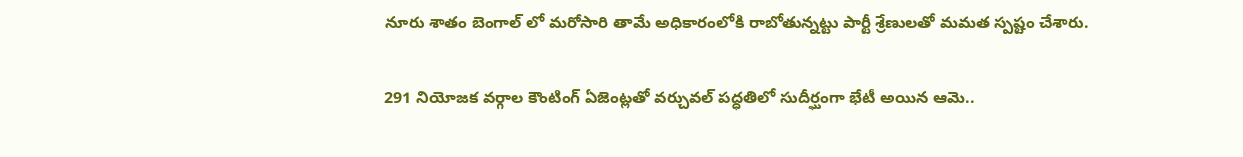నూరు శాతం బెంగాల్ లో మరోసారి తామే అధికారంలోకి రాబోతున్నట్టు పార్టీ శ్రేణులతో మమత స్పష్టం చేశారు.

291 నియోజక వర్గాల కౌంటింగ్ ఏజెంట్లతో వర్చువల్ పద్ధతిలో సుదీర్ఘంగా భేటీ అయిన ఆమె..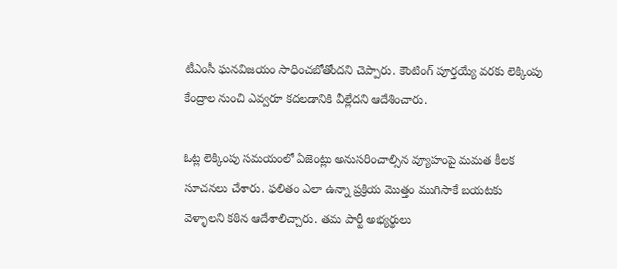టీఎంసీ ఘనవిజయం సాధించబోతోందని చెప్పారు. కౌంటింగ్ పూర్తయ్యే వరకు లెక్కింపు కేంద్రాల నుంచి ఎవ్వరూ కదలడానికి వీల్లేదని ఆదేశించారు.

ఓట్ల లెక్కింపు సమయంలో ఏజెంట్లు అనుసరించాల్సిన వ్యూహంపై మమత కీలక సూచనలు చేశారు. ఫలితం ఎలా ఉన్నా ప్రక్రియ మొత్తం ముగిసాకే బయటకు వెళ్ళాలని కఠిన ఆదేశాలిచ్చారు. తమ పార్టీ అభ్యర్థులు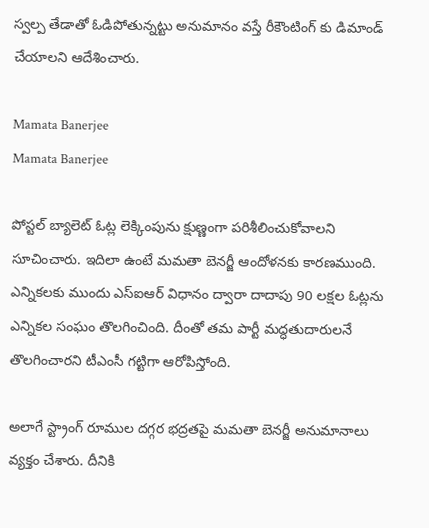స్వల్ప తేడాతో ఓడిపోతున్నట్టు అనుమానం వస్తే రీకౌంటింగ్ కు డిమాండ్ చేయాలని ఆదేశించారు.

Mamata Banerjee
Mamata Banerjee

పోస్టల్ బ్యాలెట్ ఓట్ల లెక్కింపును క్షుణ్ణంగా పరిశీలించుకోవాలని సూచించారు. ఇదిలా ఉంటే మమతా బెనర్జీ ఆందోళనకు కారణముంది. ఎన్నికలకు ముందు ఎస్ఐఆర్ విధానం ద్వారా దాదాపు 90 లక్షల ఓట్లను ఎన్నికల సంఘం తొలగించింది. దీంతో తమ పార్టీ మద్ధతుదారులనే తొలగించారని టీఎంసీ గట్టిగా ఆరోపిస్తోంది.

అలాగే స్ట్రాంగ్ రూముల దగ్గర భద్రతపై మమతా బెనర్జీ అనుమానాలు వ్యక్తం చేశారు. దీనికి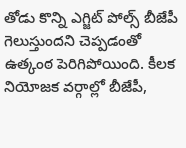తోడు కొన్ని ఎగ్జిట్ పోల్స్ బీజేపీ గెలుస్తుందని చెప్పడంతో ఉత్కంఠ పెరిగిపోయింది. కీలక నియోజక వర్గాల్లో బీజేపీ,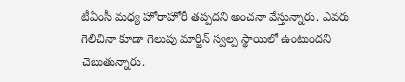టీఏంసీ మధ్య హోరాహోరీ తప్పదని అంచనా వేస్తున్నారు. ఎవరు గెలిచినా కూడా గెలుపు మార్జిన్ స్వల్ప స్థాయిలో ఉంటుందని చెబుతున్నారు.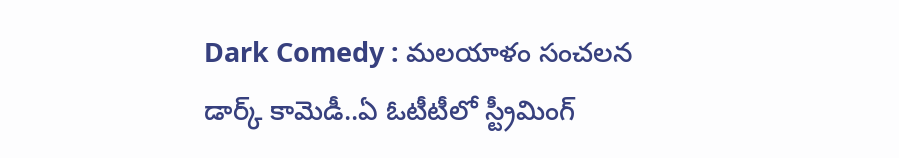Dark Comedy : మలయాళం సంచలన డార్క్ కామెడీ..ఏ ఓటీటీలో స్ట్రీమింగ్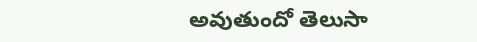అవుతుందో తెలుసా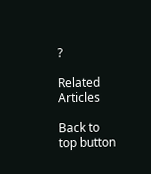?

Related Articles

Back to top button